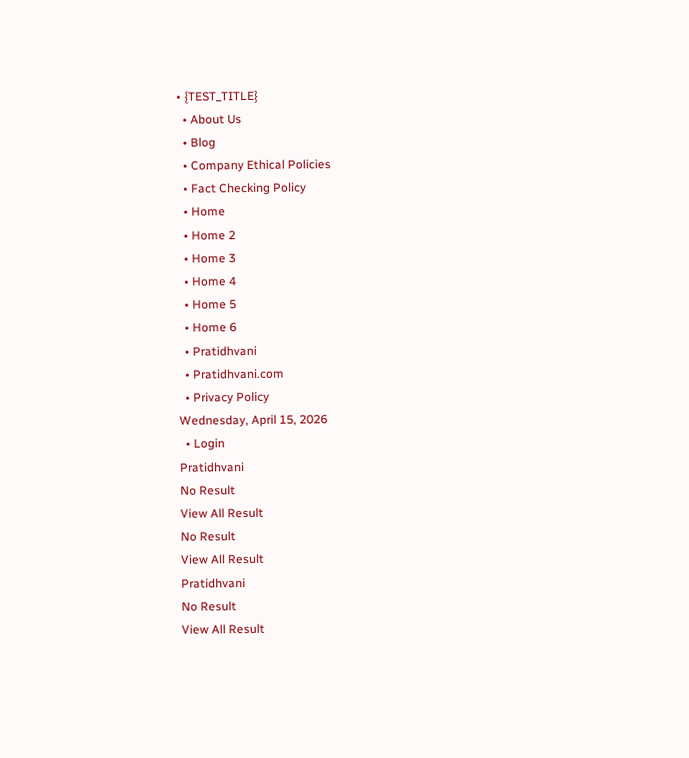• {TEST_TITLE}
  • About Us
  • Blog
  • Company Ethical Policies
  • Fact Checking Policy
  • Home
  • Home 2
  • Home 3
  • Home 4
  • Home 5
  • Home 6
  • Pratidhvani
  • Pratidhvani.com
  • Privacy Policy
Wednesday, April 15, 2026
  • Login
Pratidhvani
No Result
View All Result
No Result
View All Result
Pratidhvani
No Result
View All Result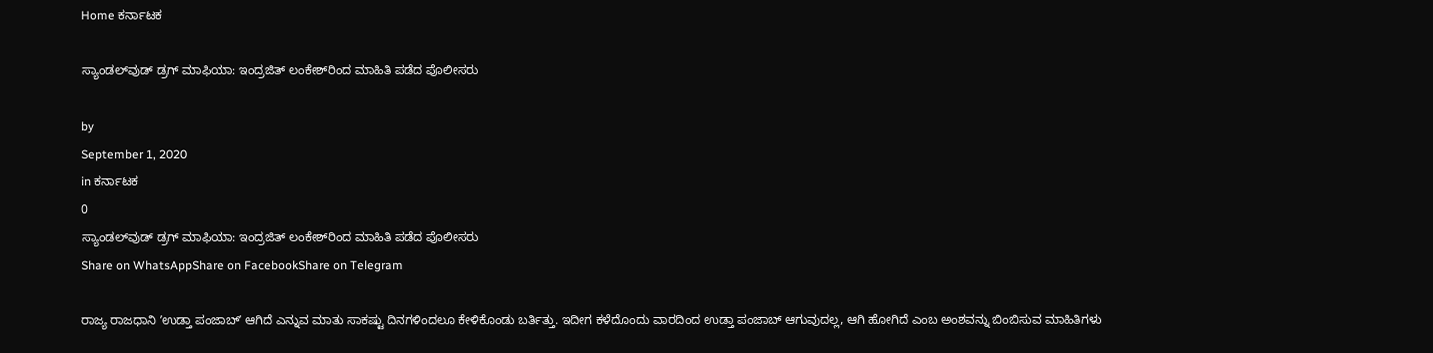Home ಕರ್ನಾಟಕ

ಸ್ಯಾಂಡಲ್‌ವುಡ್‌ ಡ್ರಗ್‌ ಮಾಫಿಯಾ: ಇಂದ್ರಜಿತ್‌ ಲಂಕೇಶ್‌ರಿಂದ ಮಾಹಿತಿ ಪಡೆದ ಪೊಲೀಸರು

by
September 1, 2020
in ಕರ್ನಾಟಕ
0
ಸ್ಯಾಂಡಲ್‌ವುಡ್‌ ಡ್ರಗ್‌ ಮಾಫಿಯಾ: ಇಂದ್ರಜಿತ್‌ ಲಂಕೇಶ್‌ರಿಂದ ಮಾಹಿತಿ ಪಡೆದ ಪೊಲೀಸರು
Share on WhatsAppShare on FacebookShare on Telegram

ರಾಜ್ಯ ರಾಜಧಾನಿ ʼಉಡ್ತಾ ಪಂಜಾಬ್‌ʼ ಆಗಿದೆ ಎನ್ನುವ ಮಾತು ಸಾಕಷ್ಟು ದಿನಗಳಿಂದಲೂ ಕೇಳಿಕೊಂಡು ಬರ್ತಿತ್ತು. ಇದೀಗ ಕಳೆದೊಂದು ವಾರದಿಂದ ಉಡ್ತಾ ಪಂಜಾಬ್‌ ಆಗುವುದಲ್ಲ, ಆಗಿ ಹೋಗಿದೆ ಎಂಬ ಅಂಶವನ್ನು ಬಿಂಬಿಸುವ ಮಾಹಿತಿಗಳು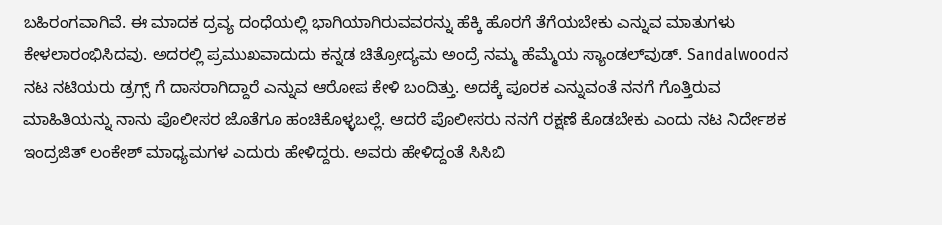ಬಹಿರಂಗವಾಗಿವೆ. ಈ ಮಾದಕ ದ್ರವ್ಯ ದಂಧೆಯಲ್ಲಿ ಭಾಗಿಯಾಗಿರುವವರನ್ನು ಹೆಕ್ಕಿ ಹೊರಗೆ ತೆಗೆಯಬೇಕು ಎನ್ನುವ ಮಾತುಗಳು ಕೇಳಲಾರಂಭಿಸಿದವು. ಅದರಲ್ಲಿ ಪ್ರಮುಖವಾದುದು ಕನ್ನಡ ಚಿತ್ರೋದ್ಯಮ ಅಂದ್ರೆ ನಮ್ಮ ಹೆಮ್ಮೆಯ ಸ್ಯಾಂಡಲ್‌ವುಡ್‌. Sandalwoodನ ನಟ ನಟಿಯರು ಡ್ರಗ್ಸ್‌ ಗೆ ದಾಸರಾಗಿದ್ದಾರೆ ಎನ್ನುವ ಆರೋಪ ಕೇಳಿ ಬಂದಿತ್ತು. ಅದಕ್ಕೆ ಪೂರಕ ಎನ್ನುವಂತೆ ನನಗೆ ಗೊತ್ತಿರುವ ಮಾಹಿತಿಯನ್ನು ನಾನು ಪೊಲೀಸರ ಜೊತೆಗೂ ಹಂಚಿಕೊಳ್ಳಬಲ್ಲೆ. ಆದರೆ ಪೊಲೀಸರು ನನಗೆ ರಕ್ಷಣೆ ಕೊಡಬೇಕು ಎಂದು ನಟ ನಿರ್ದೇಶಕ ಇಂದ್ರಜಿತ್‌ ಲಂಕೇಶ್‌ ಮಾಧ್ಯಮಗಳ ಎದುರು ಹೇಳಿದ್ದರು. ಅವರು ಹೇಳಿದ್ದಂತೆ ಸಿಸಿಬಿ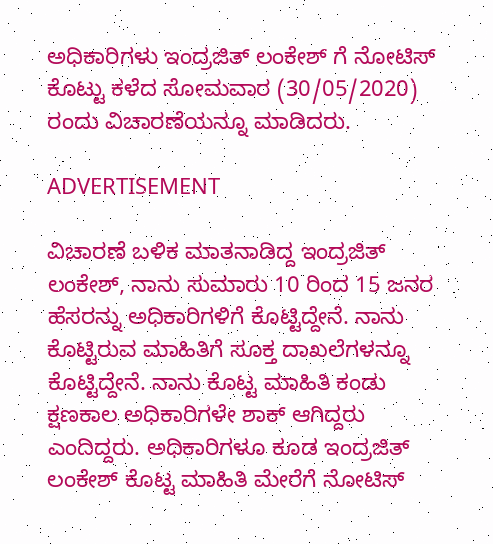ಅಧಿಕಾರಿಗಳು ಇಂದ್ರಜಿತ್‌ ಲಂಕೇಶ್‌ ಗೆ ನೋಟಿಸ್‌ ಕೊಟ್ಟು ಕಳೆದ ಸೋಮವಾರ (30/05/2020) ರಂದು ವಿಚಾರಣೆಯನ್ನೂ ಮಾಡಿದರು.

ADVERTISEMENT

ವಿಚಾರಣೆ ಬಳಿಕ ಮಾತನಾಡಿದ್ದ ಇಂದ್ರಜಿತ್‌ ಲಂಕೇಶ್‌, ನಾನು ಸುಮಾರು 10 ರಿಂದ 15 ಜನರ ಹೆಸರನ್ನು ಅಧಿಕಾರಿಗಳಿಗೆ ಕೊಟ್ಟಿದ್ದೇನೆ. ನಾನು ಕೊಟ್ಟಿರುವ ಮಾಹಿತಿಗೆ ಸೂಕ್ತ ದಾಖಲೆಗಳನ್ನೂ ಕೊಟ್ಟಿದ್ದೇನೆ. ನಾನು ಕೊಟ್ಟ ಮಾಹಿತಿ ಕಂಡು ಕ್ಷಣಕಾಲ ಅಧಿಕಾರಿಗಳೇ ಶಾಕ್‌ ಆಗಿದ್ದರು ಎಂದಿದ್ದರು. ಅಧಿಕಾರಿಗಳೂ ಕೂಡ ಇಂದ್ರಜಿತ್‌ ಲಂಕೇಶ್‌ ಕೊಟ್ಟ ಮಾಹಿತಿ ಮೇರೆಗೆ ನೋಟಿಸ್‌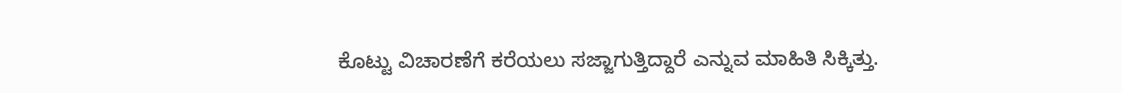ಕೊಟ್ಟು ವಿಚಾರಣೆಗೆ ಕರೆಯಲು ಸಜ್ಜಾಗುತ್ತಿದ್ದಾರೆ ಎನ್ನುವ ಮಾಹಿತಿ ಸಿಕ್ಕಿತ್ತು.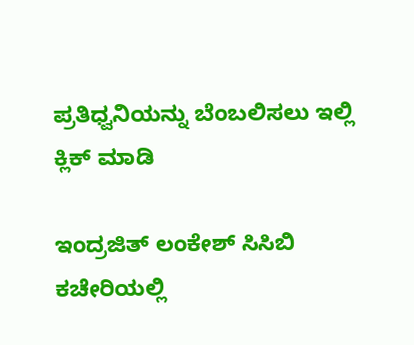ಪ್ರತಿಧ್ವನಿಯನ್ನು ಬೆಂಬಲಿಸಲು ಇಲ್ಲಿ ಕ್ಲಿಕ್‌ ಮಾಡಿ

ಇಂದ್ರಜಿತ್ ಲಂಕೇಶ್ ಸಿಸಿಬಿ ಕಚೇರಿಯಲ್ಲಿ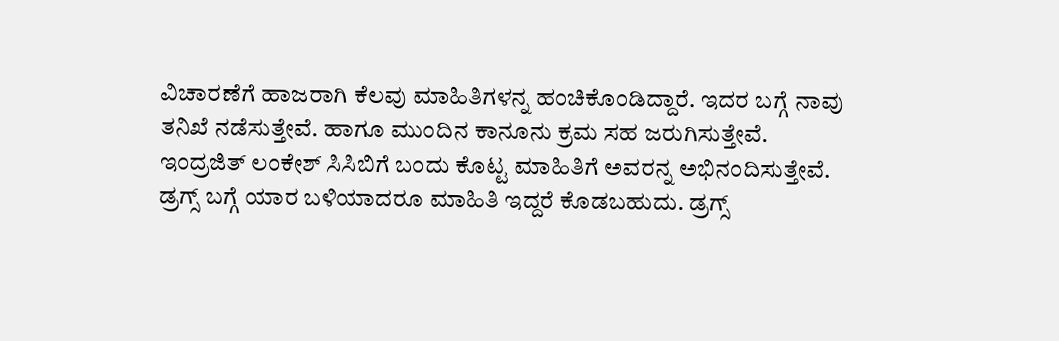ವಿಚಾರಣೆಗೆ ಹಾಜರಾಗಿ ಕೆಲವು ಮಾಹಿತಿಗಳನ್ನ ಹಂಚಿಕೊಂಡಿದ್ದಾರೆ. ಇದರ ಬಗ್ಗೆ ನಾವು ತನಿಖೆ ನಡೆಸುತ್ತೇವೆ. ಹಾಗೂ ಮುಂದಿನ ಕಾನೂನು ಕ್ರಮ ಸಹ ಜರುಗಿಸುತ್ತೇವೆ. ಇಂದ್ರಜಿತ್ ಲಂಕೇಶ್ ಸಿಸಿಬಿಗೆ ಬಂದು ಕೊಟ್ಟ ಮಾಹಿತಿಗೆ ಅವರನ್ನ ಅಭಿನಂದಿಸುತ್ತೇವೆ. ಡ್ರಗ್ಸ್ ಬಗ್ಗೆ ಯಾರ ಬಳಿಯಾದರೂ ಮಾಹಿತಿ ಇದ್ದರೆ ಕೊಡಬಹುದು. ಡ್ರಗ್ಸ್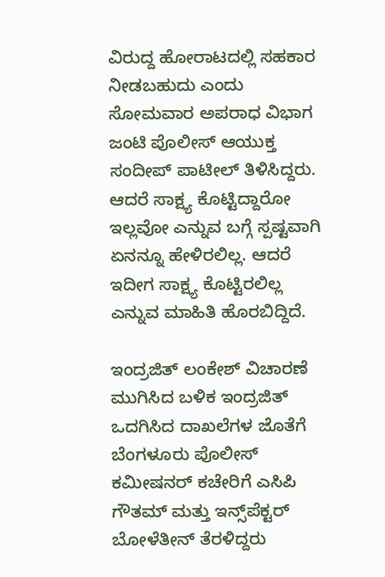ವಿರುದ್ದ ಹೋರಾಟದಲ್ಲಿ ಸಹಕಾರ ನೀಡಬಹುದು ಎಂದು ಸೋಮವಾರ ಅಪರಾಧ ವಿಭಾಗ ಜಂಟಿ ಪೊಲೀಸ್ ಆಯುಕ್ತ ಸಂದೀಪ್ ಪಾಟೀಲ್ ತಿಳಿಸಿದ್ದರು. ಆದರೆ ಸಾಕ್ಷ್ಯ ಕೊಟ್ಟಿದ್ದಾರೋ ಇಲ್ಲವೋ ಎನ್ನುವ ಬಗ್ಗೆ ಸ್ಪಷ್ಟವಾಗಿ ಏನನ್ನೂ ಹೇಳಿರಲಿಲ್ಲ. ಆದರೆ ಇದೀಗ ಸಾಕ್ಷ್ಯ ಕೊಟ್ಟಿರಲಿಲ್ಲ ಎನ್ನುವ ಮಾಹಿತಿ ಹೊರಬಿದ್ದಿದೆ.

ಇಂದ್ರಜಿತ್ ಲಂಕೇಶ್ ವಿಚಾರಣೆ ಮುಗಿಸಿದ ಬಳಿಕ ಇಂದ್ರಜಿತ್‌ ಒದಗಿಸಿದ ದಾಖಲೆಗಳ ಜೊತೆಗೆ ಬೆಂಗಳೂರು ಪೊಲೀಸ್‌ ಕಮೀಷನರ್ ಕಚೇರಿಗೆ ಎಸಿಪಿ ಗೌತಮ್ ಮತ್ತು ಇನ್ಸ್‌ಪೆಕ್ಟರ್ ಬೋಳೆತೀನ್ ತೆರಳಿದ್ದರು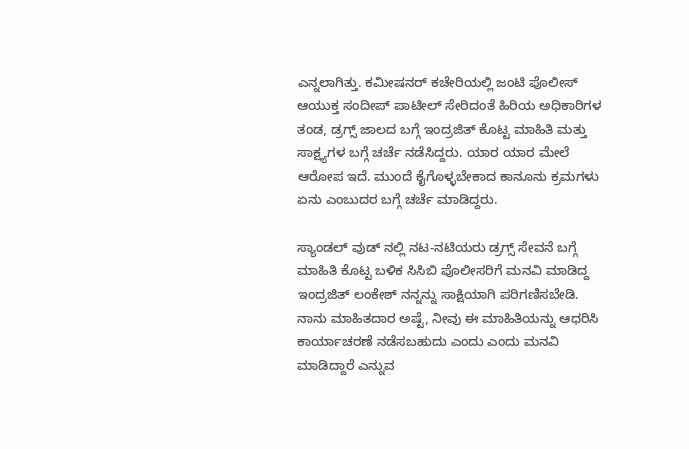ಎನ್ನಲಾಗಿತ್ತು. ಕಮೀಷನರ್ ಕಚೇರಿಯಲ್ಲಿ ಜಂಟಿ ಪೊಲೀಸ್ ಆಯುಕ್ತ ಸಂದೀಪ್ ಪಾಟೀಲ್ ಸೇರಿದಂತೆ ಹಿರಿಯ ಅಧಿಕಾರಿಗಳ ತಂಡ, ಡ್ರಗ್ಸ್ ಜಾಲದ ಬಗ್ಗೆ ಇಂದ್ರಜಿತ್ ಕೊಟ್ಟ ಮಾಹಿತಿ ಮತ್ತು ಸಾಕ್ಷ್ಯಗಳ ಬಗ್ಗೆ ಚರ್ಚೆ ನಡೆಸಿದ್ದರು. ಯಾರ ಯಾರ ಮೇಲೆ ಆರೋಪ ಇದೆ. ಮುಂದೆ ಕೈಗೊಳ್ಳಬೇಕಾದ ಕಾನೂನು ಕ್ರಮಗಳು ಏನು ಎಂಬುದರ ಬಗ್ಗೆ ಚರ್ಚೆ ಮಾಡಿದ್ದರು.

ಸ್ಯಾಂಡಲ್ ವುಡ್ ನಲ್ಲಿ ನಟ-ನಟಿಯರು ಡ್ರಗ್ಸ್ ಸೇವನೆ ಬಗ್ಗೆ ಮಾಹಿತಿ ಕೊಟ್ಟ ಬಳಿಕ ಸಿಸಿಬಿ ಪೊಲೀಸರಿಗೆ ಮನವಿ ಮಾಡಿದ್ದ ಇಂದ್ರಜಿತ್ ಲಂಕೇಶ್‌ ನನ್ನನ್ನು ಸಾಕ್ಷಿಯಾಗಿ ಪರಿಗಣಿಸಬೇಡಿ. ನಾನು ಮಾಹಿತದಾರ ಅಷ್ಟೆ, ನೀವು ಈ ಮಾಹಿತಿಯನ್ನು ಆಧರಿಸಿ ಕಾರ್ಯಾಚರಣೆ ನಡೆಸಬಹುದು ಎಂದು ಎಂದು ಮನವಿ ಮಾಡಿದ್ದಾರೆ ಎನ್ನುವ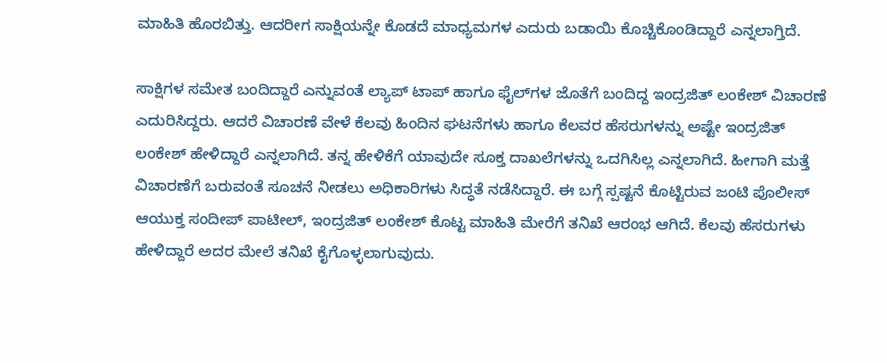ಮಾಹಿತಿ ಹೊರಬಿತ್ತು. ಆದರೀಗ ಸಾಕ್ಷಿಯನ್ನೇ ಕೊಡದೆ ಮಾಧ್ಯಮಗಳ ಎದುರು ಬಡಾಯಿ ಕೊಚ್ಚಿಕೊಂಡಿದ್ದಾರೆ ಎನ್ನಲಾಗ್ತಿದೆ.

ಸಾಕ್ಷಿಗಳ ಸಮೇತ ಬಂದಿದ್ದಾರೆ ಎನ್ನುವಂತೆ ಲ್ಯಾಪ್‌ ಟಾಪ್‌ ಹಾಗೂ ಫೈಲ್‌ಗಳ ಜೊತೆಗೆ ಬಂದಿದ್ದ ಇಂದ್ರಜಿತ್‌ ಲಂಕೇಶ್‌ ವಿಚಾರಣೆ ಎದುರಿಸಿದ್ದರು. ಆದರೆ ವಿಚಾರಣೆ ವೇಳೆ ಕೆಲವು ಹಿಂದಿನ ಘಟನೆಗಳು ಹಾಗೂ ಕೆಲವರ ಹೆಸರುಗಳನ್ನು ಅಷ್ಟೇ ಇಂದ್ರಜಿತ್ ಲಂಕೇಶ್‌ ಹೇಳಿದ್ದಾರೆ ಎನ್ನಲಾಗಿದೆ. ತನ್ನ ಹೇಳಿಕೆಗೆ ಯಾವುದೇ ಸೂಕ್ತ ದಾಖಲೆಗಳನ್ನು ಒದಗಿಸಿಲ್ಲ ಎನ್ನಲಾಗಿದೆ. ಹೀಗಾಗಿ ಮತ್ತೆ ವಿಚಾರಣೆಗೆ ಬರುವಂತೆ ಸೂಚನೆ ನೀಡಲು ಅಧಿಕಾರಿಗಳು ಸಿದ್ಧತೆ ನಡೆಸಿದ್ದಾರೆ. ಈ ಬಗ್ಗೆ ಸ್ಪಷ್ಟನೆ ಕೊಟ್ಟಿರುವ ಜಂಟಿ ಪೊಲೀಸ್ ಆಯುಕ್ತ ಸಂದೀಪ್ ಪಾಟೀಲ್, ಇಂದ್ರಜಿತ್ ಲಂಕೇಶ್ ಕೊಟ್ಟ ಮಾಹಿತಿ ಮೇರೆಗೆ ತನಿಖೆ ಆರಂಭ ಆಗಿದೆ. ಕೆಲವು ಹೆಸರುಗಳು ಹೇಳಿದ್ದಾರೆ ಅದರ ಮೇಲೆ ತನಿಖೆ ಕೈಗೊಳ್ಳಲಾಗುವುದು.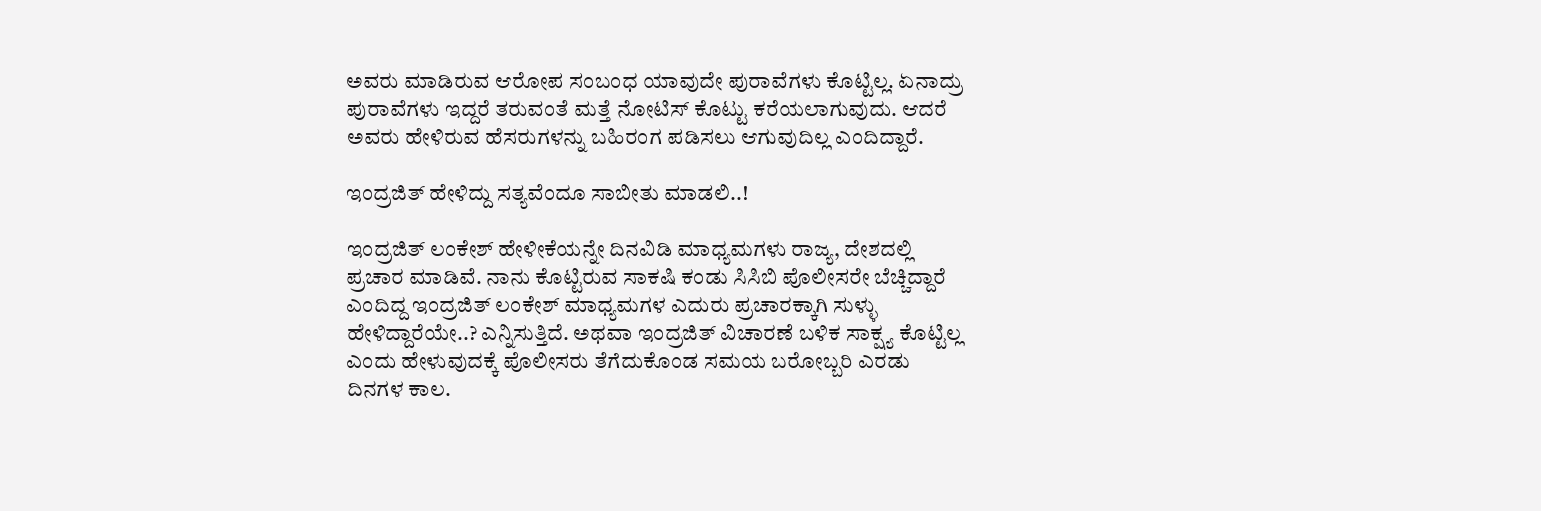ಅವರು ಮಾಡಿರುವ ಆರೋಪ ಸಂಬಂಧ ಯಾವುದೇ ಪುರಾವೆಗಳು ಕೊಟ್ಟಿಲ್ಲ. ಏನಾದ್ರು ಪುರಾವೆಗಳು ಇದ್ದರೆ ತರುವಂತೆ ಮತ್ತೆ ನೋಟಿಸ್ ಕೊಟ್ಟು ಕರೆಯಲಾಗುವುದು. ಆದರೆ ಅವರು ಹೇಳಿರುವ ಹೆಸರುಗಳನ್ನು ಬಹಿರಂಗ ಪಡಿಸಲು ಆಗುವುದಿಲ್ಲ ಎಂದಿದ್ದಾರೆ.

ಇಂದ್ರಜಿತ್‌ ಹೇಳಿದ್ದು ಸತ್ಯವೆಂದೂ ಸಾಬೀತು ಮಾಡಲಿ..!

ಇಂದ್ರಜಿತ್‌ ಲಂಕೇಶ್‌ ಹೇಳೀಕೆಯನ್ನೇ ದಿನವಿಡಿ ಮಾಧ್ಯಮಗಳು ರಾಜ್ಯ, ದೇಶದಲ್ಲಿ ಪ್ರಚಾರ ಮಾಡಿವೆ. ನಾನು ಕೊಟ್ಟಿರುವ ಸಾಕಷಿ ಕಂಡು ಸಿಸಿಬಿ ಪೊಲೀಸರೇ ಬೆಚ್ಚಿದ್ದಾರೆ ಎಂದಿದ್ದ ಇಂದ್ರಜಿತ್‌ ಲಂಕೇಶ್‌ ಮಾಧ್ಯಮಗಳ ಎದುರು ಪ್ರಚಾರಕ್ಕಾಗಿ ಸುಳ್ಳು ಹೇಳಿದ್ದಾರೆಯೇ..? ಎನ್ನಿಸುತ್ತಿದೆ. ಅಥವಾ ಇಂದ್ರಜಿತ್‌ ವಿಚಾರಣೆ ಬಳಿಕ ಸಾಕ್ಷ್ಯ ಕೊಟ್ಟಿಲ್ಲ ಎಂದು ಹೇಳುವುದಕ್ಕೆ ಪೊಲೀಸರು ತೆಗೆದುಕೊಂಡ ಸಮಯ ಬರೋಬ್ಬರಿ ಎರಡು ದಿನಗಳ ಕಾಲ.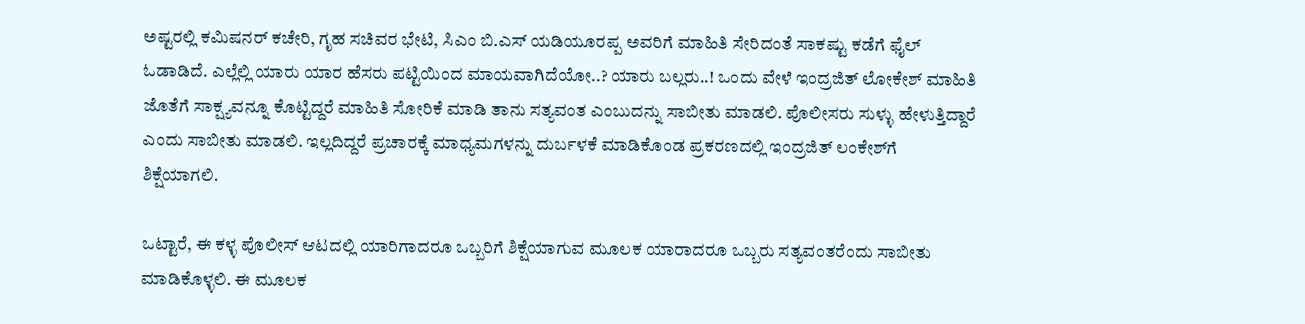ಅಷ್ಟರಲ್ಲಿ ಕಮಿಷನರ್‌ ಕಚೇರಿ, ಗೃಹ ಸಚಿವರ ಭೇಟಿ, ಸಿಎಂ ಬಿ.ಎಸ್‌ ಯಡಿಯೂರಪ್ಪ ಅವರಿಗೆ ಮಾಹಿತಿ ಸೇರಿದಂತೆ ಸಾಕಷ್ಟು ಕಡೆಗೆ ಫೈಲ್‌ ಓಡಾಡಿದೆ. ಎಲ್ಲೆಲ್ಲಿ ಯಾರು ಯಾರ ಹೆಸರು ಪಟ್ಟಿಯಿಂದ ಮಾಯವಾಗಿದೆಯೋ..? ಯಾರು ಬಲ್ಲರು..! ಒಂದು ವೇಳೆ ಇಂದ್ರಜಿತ್‌ ಲೋಕೇಶ್‌ ಮಾಹಿತಿ ಜೊತೆಗೆ ಸಾಕ್ಷ್ಯವನ್ನೂ ಕೊಟ್ಟಿದ್ದರೆ ಮಾಹಿತಿ ಸೋರಿಕೆ ಮಾಡಿ ತಾನು ಸತ್ಯವಂತ ಎಂಬುದನ್ನು ಸಾಬೀತು ಮಾಡಲಿ. ಪೊಲೀಸರು ಸುಳ್ಳು ಹೇಳುತ್ತಿದ್ದಾರೆ ಎಂದು ಸಾಬೀತು ಮಾಡಲಿ. ಇಲ್ಲದಿದ್ದರೆ ಪ್ರಚಾರಕ್ಕೆ ಮಾಧ್ಯಮಗಳನ್ನು ದುರ್ಬಳಕೆ ಮಾಡಿಕೊಂಡ ಪ್ರಕರಣದಲ್ಲಿ ಇಂದ್ರಜಿತ್‌ ಲಂಕೇಶ್‌ಗೆ ಶಿಕ್ಷೆಯಾಗಲಿ.

ಒಟ್ಟಾರೆ, ಈ ಕಳ್ಳ ಪೊಲೀಸ್‌ ಆಟದಲ್ಲಿ ಯಾರಿಗಾದರೂ ಒಬ್ಬರಿಗೆ ಶಿಕ್ಷೆಯಾಗುವ ಮೂಲಕ ಯಾರಾದರೂ ಒಬ್ಬರು ಸತ್ಯವಂತರೆಂದು ಸಾಬೀತು ಮಾಡಿಕೊಳ್ಳಲಿ. ಈ ಮೂಲಕ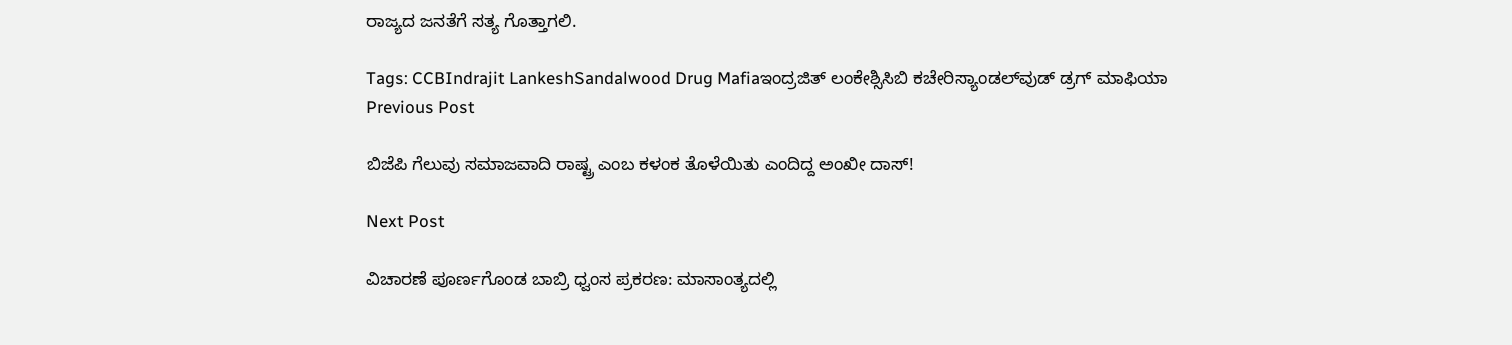ರಾಜ್ಯದ ಜನತೆಗೆ ಸತ್ಯ ಗೊತ್ತಾಗಲಿ.

Tags: CCBIndrajit LankeshSandalwood Drug Mafiaಇಂದ್ರಜಿತ್‌ ಲಂಕೇಶ್ಸಿಸಿಬಿ ಕಚೇರಿಸ್ಯಾಂಡಲ್‌ವುಡ್‌ ಡ್ರಗ್‌ ಮಾಫಿಯಾ
Previous Post

ಬಿಜೆಪಿ ಗೆಲುವು ಸಮಾಜವಾದಿ ರಾಷ್ಟ್ರ ಎಂಬ ಕಳಂಕ ತೊಳೆಯಿತು ಎಂದಿದ್ದ ಅಂಖೀ ದಾಸ್!

Next Post

ವಿಚಾರಣೆ ಪೂರ್ಣಗೊಂಡ ಬಾಬ್ರಿ ಧ್ವಂಸ ಪ್ರಕರಣ: ಮಾಸಾಂತ್ಯದಲ್ಲಿ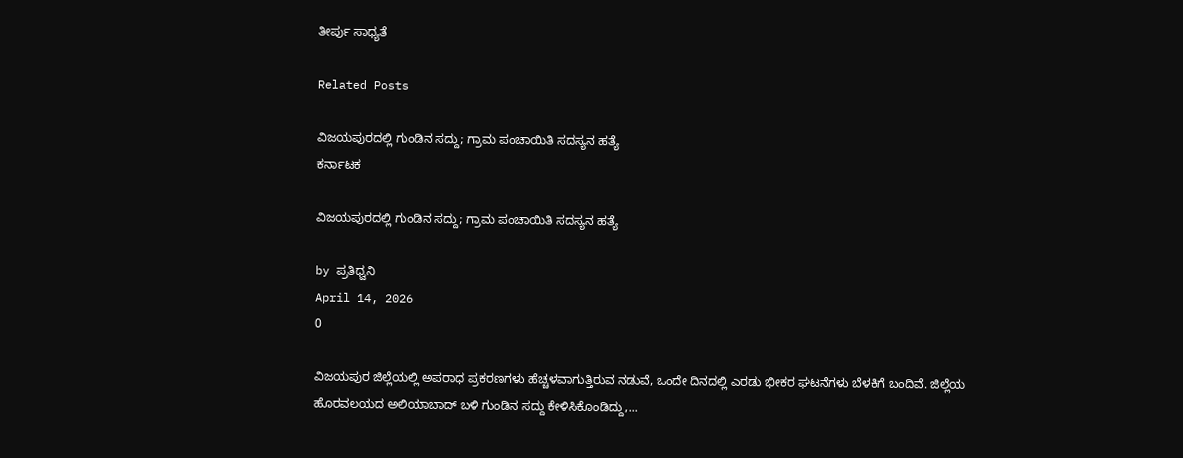ತೀರ್ಪು ಸಾಧ್ಯತೆ

Related Posts

ವಿಜಯಪುರದಲ್ಲಿ ಗುಂಡಿನ ಸದ್ದು; ಗ್ರಾಮ ಪಂಚಾಯಿತಿ ಸದಸ್ಯನ ಹತ್ಯೆ
ಕರ್ನಾಟಕ

ವಿಜಯಪುರದಲ್ಲಿ ಗುಂಡಿನ ಸದ್ದು; ಗ್ರಾಮ ಪಂಚಾಯಿತಿ ಸದಸ್ಯನ ಹತ್ಯೆ

by ಪ್ರತಿಧ್ವನಿ
April 14, 2026
0

ವಿಜಯಪುರ ಜಿಲ್ಲೆಯಲ್ಲಿ ಅಪರಾಧ ಪ್ರಕರಣಗಳು ಹೆಚ್ಚಳವಾಗುತ್ತಿರುವ ನಡುವೆ, ಒಂದೇ ದಿನದಲ್ಲಿ ಎರಡು ಭೀಕರ ಘಟನೆಗಳು ಬೆಳಕಿಗೆ ಬಂದಿವೆ. ಜಿಲ್ಲೆಯ ಹೊರವಲಯದ ಅಲಿಯಾಬಾದ್ ಬಳಿ ಗುಂಡಿನ ಸದ್ದು ಕೇಳಿಸಿಕೊಂಡಿದ್ದು,...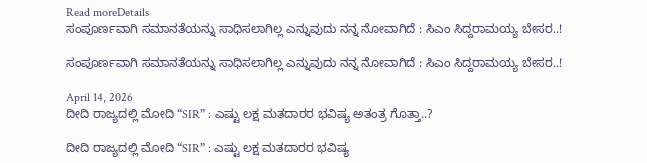Read moreDetails
ಸಂಪೂರ್ಣವಾಗಿ ಸಮಾನತೆಯನ್ನು ಸಾಧಿಸಲಾಗಿಲ್ಲ ಎನ್ನುವುದು ನನ್ನ ನೋವಾಗಿದೆ : ಸಿಎಂ ಸಿದ್ದರಾಮಯ್ಯ ಬೇಸರ..!

ಸಂಪೂರ್ಣವಾಗಿ ಸಮಾನತೆಯನ್ನು ಸಾಧಿಸಲಾಗಿಲ್ಲ ಎನ್ನುವುದು ನನ್ನ ನೋವಾಗಿದೆ : ಸಿಎಂ ಸಿದ್ದರಾಮಯ್ಯ ಬೇಸರ..!

April 14, 2026
ದೀದಿ ರಾಜ್ಯದಲ್ಲಿ ಮೋದಿ “SIR” : ಎಷ್ಟು ಲಕ್ಷ ಮತದಾರರ ಭವಿಷ್ಯ ಅತಂತ್ರ ಗೊತ್ತಾ..?

ದೀದಿ ರಾಜ್ಯದಲ್ಲಿ ಮೋದಿ “SIR” : ಎಷ್ಟು ಲಕ್ಷ ಮತದಾರರ ಭವಿಷ್ಯ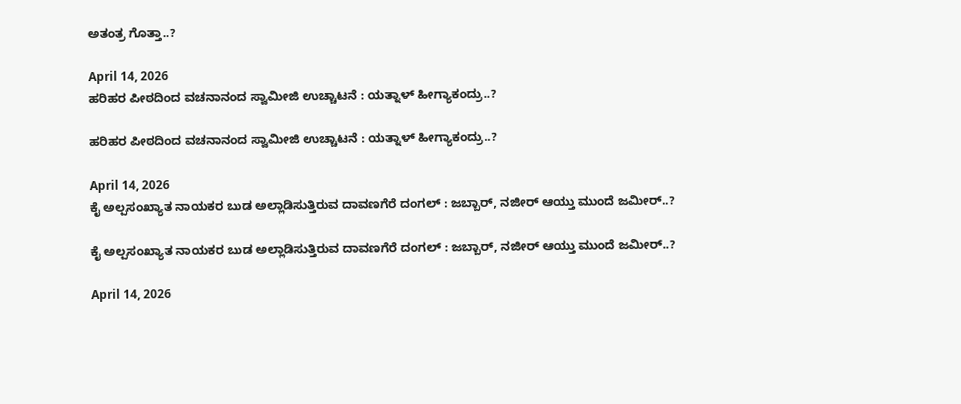ಅತಂತ್ರ ಗೊತ್ತಾ..?

April 14, 2026
ಹರಿಹರ ಪೀಠದಿಂದ ವಚನಾನಂದ ಸ್ವಾಮೀಜಿ ಉಚ್ಚಾಟನೆ : ಯತ್ನಾಳ್‌ ಹೀಗ್ಯಾಕಂದ್ರು..?

ಹರಿಹರ ಪೀಠದಿಂದ ವಚನಾನಂದ ಸ್ವಾಮೀಜಿ ಉಚ್ಚಾಟನೆ : ಯತ್ನಾಳ್‌ ಹೀಗ್ಯಾಕಂದ್ರು..?

April 14, 2026
ಕೈ ಅಲ್ಪಸಂಖ್ಯಾತ ನಾಯಕರ ಬುಡ ಅಲ್ಲಾಡಿಸುತ್ತಿರುವ ದಾವಣಗೆರೆ ದಂಗಲ್‌ : ಜಬ್ಬಾರ್‌, ನಜೀರ್‌ ಆಯ್ತು ಮುಂದೆ ಜಮೀರ್..?

ಕೈ ಅಲ್ಪಸಂಖ್ಯಾತ ನಾಯಕರ ಬುಡ ಅಲ್ಲಾಡಿಸುತ್ತಿರುವ ದಾವಣಗೆರೆ ದಂಗಲ್‌ : ಜಬ್ಬಾರ್‌, ನಜೀರ್‌ ಆಯ್ತು ಮುಂದೆ ಜಮೀರ್..?

April 14, 2026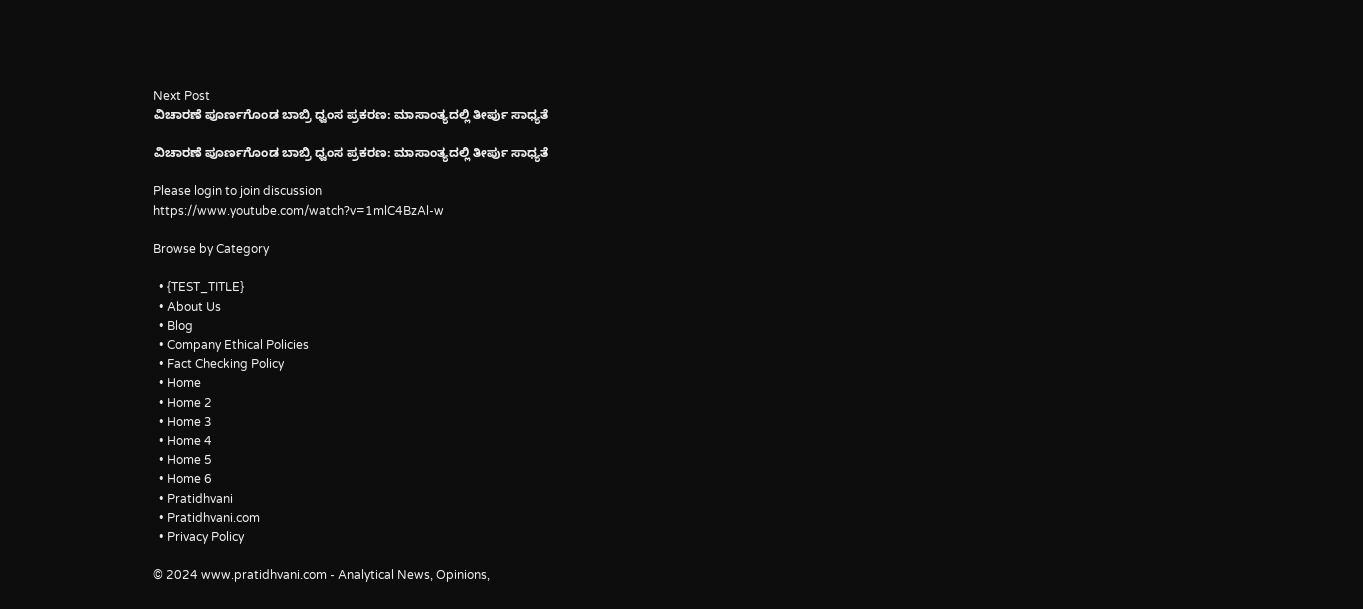Next Post
ವಿಚಾರಣೆ ಪೂರ್ಣಗೊಂಡ ಬಾಬ್ರಿ ಧ್ವಂಸ ಪ್ರಕರಣ: ಮಾಸಾಂತ್ಯದಲ್ಲಿ ತೀರ್ಪು ಸಾಧ್ಯತೆ

ವಿಚಾರಣೆ ಪೂರ್ಣಗೊಂಡ ಬಾಬ್ರಿ ಧ್ವಂಸ ಪ್ರಕರಣ: ಮಾಸಾಂತ್ಯದಲ್ಲಿ ತೀರ್ಪು ಸಾಧ್ಯತೆ

Please login to join discussion
https://www.youtube.com/watch?v=1mlC4BzAl-w

Browse by Category

  • {TEST_TITLE}
  • About Us
  • Blog
  • Company Ethical Policies
  • Fact Checking Policy
  • Home
  • Home 2
  • Home 3
  • Home 4
  • Home 5
  • Home 6
  • Pratidhvani
  • Pratidhvani.com
  • Privacy Policy

© 2024 www.pratidhvani.com - Analytical News, Opinions,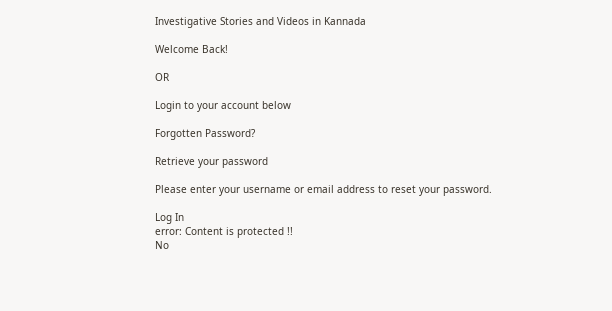Investigative Stories and Videos in Kannada

Welcome Back!

OR

Login to your account below

Forgotten Password?

Retrieve your password

Please enter your username or email address to reset your password.

Log In
error: Content is protected !!
No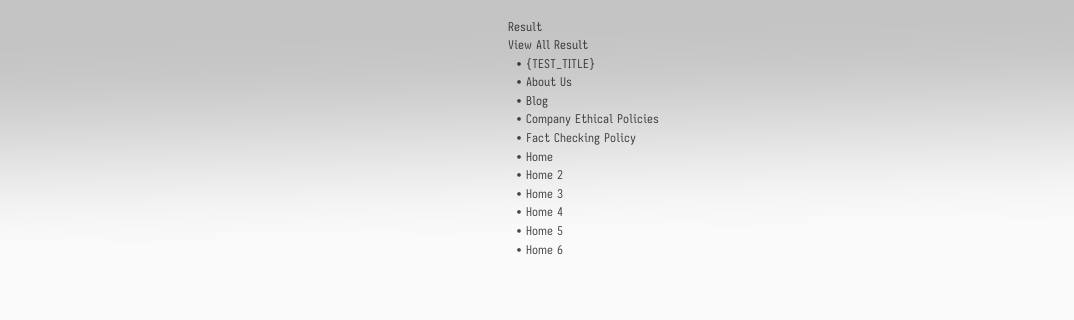Result
View All Result
  • {TEST_TITLE}
  • About Us
  • Blog
  • Company Ethical Policies
  • Fact Checking Policy
  • Home
  • Home 2
  • Home 3
  • Home 4
  • Home 5
  • Home 6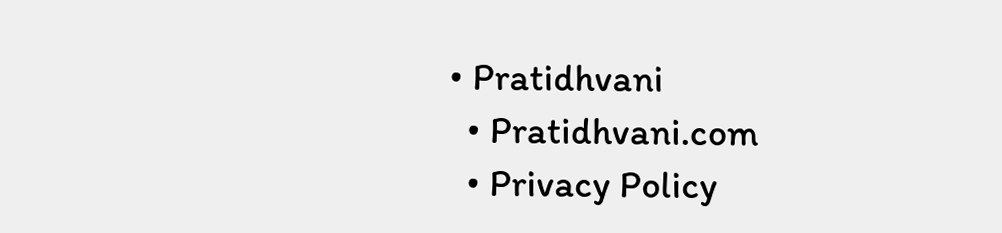• Pratidhvani
  • Pratidhvani.com
  • Privacy Policy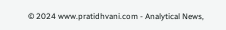© 2024 www.pratidhvani.com - Analytical News,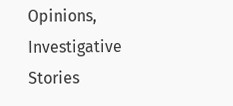Opinions, Investigative Stories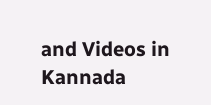and Videos in Kannada